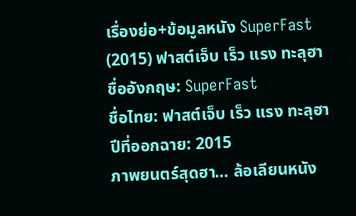เรื่องย่อ+ข้อมูลหนัง SuperFast (2015) ฟาสต์เจ็บ เร็ว แรง ทะลุฮา
ชื่ออังกฤษ: SuperFast
ชื่อไทย: ฟาสต์เจ็บ เร็ว แรง ทะลุฮา
ปีที่ออกฉาย: 2015
ภาพยนตร์สุดฮา… ล้อเลียนหนัง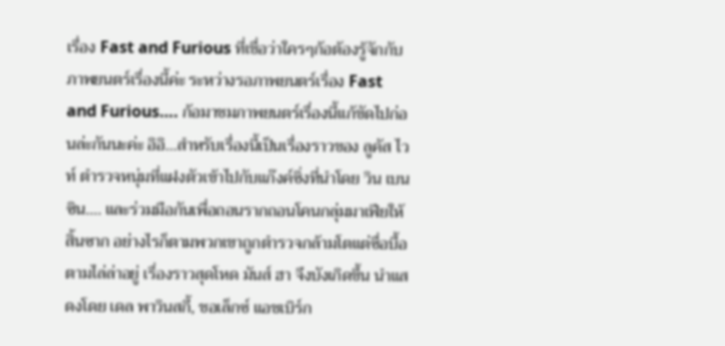เรื่อง Fast and Furious ที่เชื่อว่าใครๆก้อต้องรู้จักกับภาพยนตร์เรื่องนี้ค่ะ ระหว่างรอภาพยนตร์เรื่อง Fast and Furious…. ก้อมาชมภาพยนตร์เรื่องนี้แก้ขัดไปก่อนล่ะกันนะค่ะ อิอิ…สำหรับเรื่องนี้เป็นเรื่องราวของ ลูคัส ไวท์ ตำรวจหนุ่มที่แฝงตัวเข้าไปกับแก๊งค์ซิ่งที่นำโดย วิน เบนซิน…. และร่วมมือกันเพื่อถอนรากถอนโคนกลุ่มมาเฟียให้สิ้นซาก อย่างไรก็ตามพวกเขาถูกตำรวจกล้ามโตแต่ซื่อบื้อ ตามไล่ล่าอยู่ เรื่องราวสุดโหด มันส์ ฮา จึงบังเกิดขึ้น นำแสดงโดย เดล พาวินสกี้, ชอเล็กซ์ แอชเบิร์ก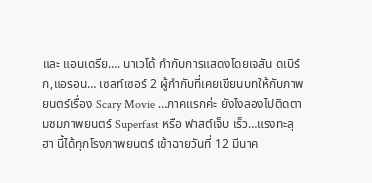และ แอนเดรีย…. นาเวโด้ กำกับการแสดงโดยเจสัน ดเบิร์ก,แอรอน… เซลท์เซอร์ 2 ผู้กำกับที่เคยเขียนบทให้กับภาพยนตร์เรื่อง Scary Movie …ภาคแรกค่ะ ยังไงลองไปติดตามชมภาพยนตร์ Superfast หรือ ฟาสต์เจ็บ เร็ว…แรงทะลุฮา นี้ได้ทุกโรงภาพยนตร์ เข้าฉายวันที่ 12 มีนาค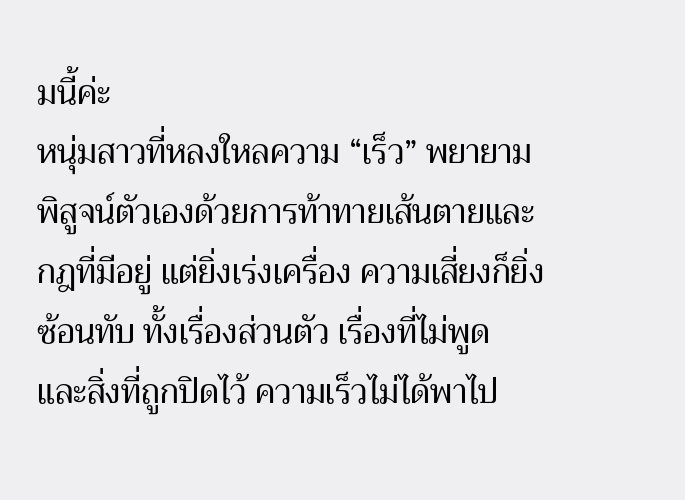มนี้ค่ะ
หนุ่มสาวที่หลงใหลความ “เร็ว” พยายามพิสูจน์ตัวเองด้วยการท้าทายเส้นตายและกฎที่มีอยู่ แต่ยิ่งเร่งเครื่อง ความเสี่ยงก็ยิ่งซ้อนทับ ทั้งเรื่องส่วนตัว เรื่องที่ไม่พูด และสิ่งที่ถูกปิดไว้ ความเร็วไม่ได้พาไป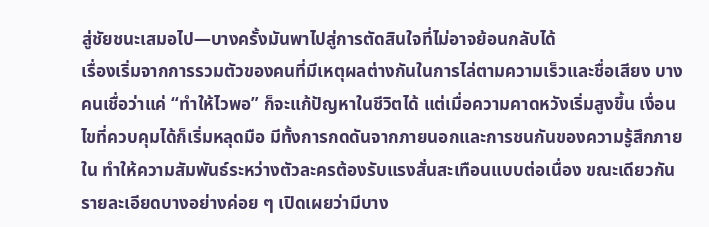สู่ชัยชนะเสมอไป—บางครั้งมันพาไปสู่การตัดสินใจที่ไม่อาจย้อนกลับได้
เรื่องเริ่มจากการรวมตัวของคนที่มีเหตุผลต่างกันในการไล่ตามความเร็วและชื่อเสียง บางคนเชื่อว่าแค่ “ทำให้ไวพอ” ก็จะแก้ปัญหาในชีวิตได้ แต่เมื่อความคาดหวังเริ่มสูงขึ้น เงื่อนไขที่ควบคุมได้ก็เริ่มหลุดมือ มีทั้งการกดดันจากภายนอกและการชนกันของความรู้สึกภายใน ทำให้ความสัมพันธ์ระหว่างตัวละครต้องรับแรงสั่นสะเทือนแบบต่อเนื่อง ขณะเดียวกันรายละเอียดบางอย่างค่อย ๆ เปิดเผยว่ามีบาง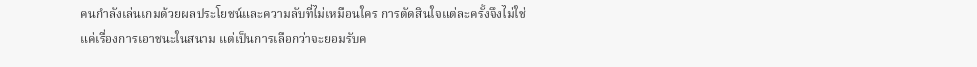คนกำลังเล่นเกมด้วยผลประโยชน์และความลับที่ไม่เหมือนใคร การตัดสินใจแต่ละครั้งจึงไม่ใช่แค่เรื่องการเอาชนะในสนาม แต่เป็นการเลือกว่าจะยอมรับค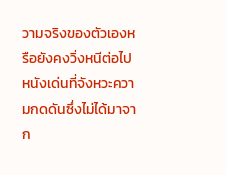วามจริงของตัวเองหรือยังคงวิ่งหนีต่อไป
หนังเด่นที่จังหวะความกดดันซึ่งไม่ได้มาจาก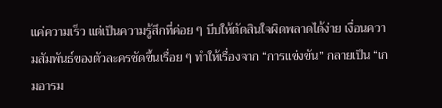แค่ความเร็ว แต่เป็นความรู้สึกที่ค่อย ๆ บีบให้ตัดสินใจผิดพลาดได้ง่าย เงื่อนความสัมพันธ์ของตัวละครชัดขึ้นเรื่อย ๆ ทำให้เรื่องจาก “การแข่งขัน” กลายเป็น “เกมอารม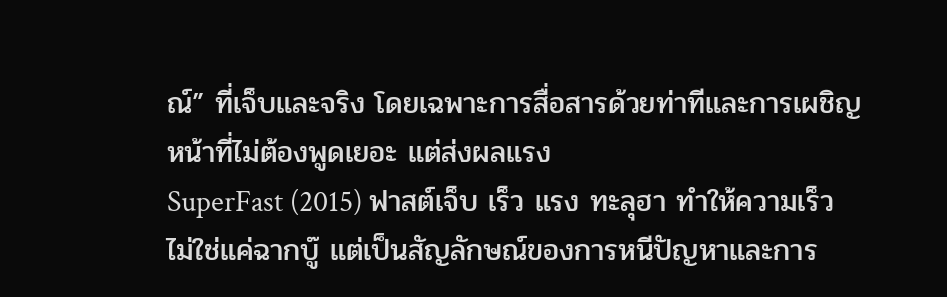ณ์” ที่เจ็บและจริง โดยเฉพาะการสื่อสารด้วยท่าทีและการเผชิญหน้าที่ไม่ต้องพูดเยอะ แต่ส่งผลแรง
SuperFast (2015) ฟาสต์เจ็บ เร็ว แรง ทะลุฮา ทำให้ความเร็วไม่ใช่แค่ฉากบู๊ แต่เป็นสัญลักษณ์ของการหนีปัญหาและการ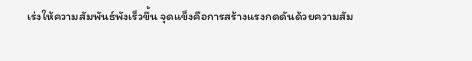เร่งให้ความสัมพันธ์พังเร็วขึ้น จุดแข็งคือการสร้างแรงกดดันด้วยความสัม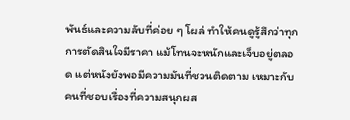พันธ์และความลับที่ค่อย ๆ โผล่ ทำให้คนดูรู้สึกว่าทุกการตัดสินใจมีราคา แม้โทนจะหนักและเจ็บอยู่ตลอด แต่หนังยังพอมีความมันที่ชวนติดตาม เหมาะกับคนที่ชอบเรื่องที่ความสนุกผส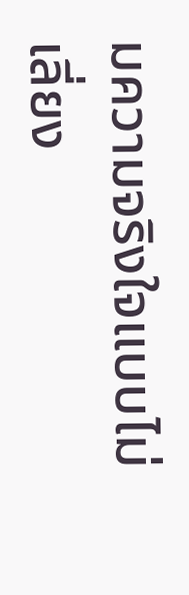มความจริงใจแบบไม่เลี่ยง